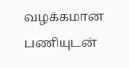வழக்கமான பணியுடன்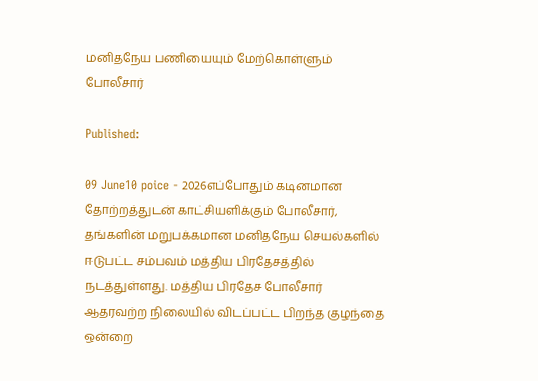மனிதநேய பணியையும் மேற்கொள்ளும் போலீசார்

Published:

09 June10 poice - 2026எப்போதும் கடினமான தோற்றத்துடன் காட்சியளிக்கும் போலீசார், தங்களின் மறுபக்கமான மனிதநேய செயல்களில் ஈடுபட்ட சம்பவம் மத்திய பிரதேசத்தில் நடத்துள்ளது. மத்திய பிரதேச போலீசார் ஆதரவற்ற நிலையில் விடப்பட்ட பிறந்த குழந்தை ஒன்றை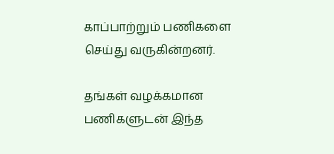காப்பாற்றும் பணிகளை செய்து வருகின்றனர்.

தங்கள் வழக்கமான பணிகளுடன் இந்த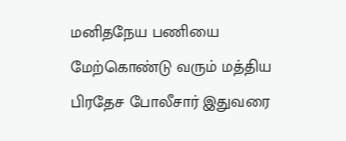மனிதநேய பணியை மேற்கொண்டு வரும் மத்திய பிரதேச போலீசார் இதுவரை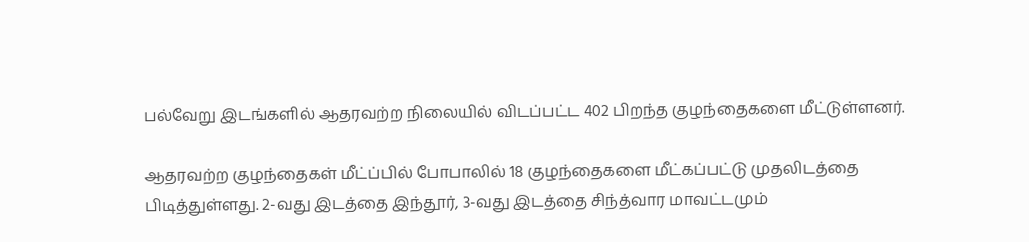பல்வேறு இடங்களில் ஆதரவற்ற நிலையில் விடப்பட்ட 402 பிறந்த குழந்தைகளை மீட்டுள்ளனர்.

ஆதரவற்ற குழந்தைகள் மீட்ப்பில் போபாலில் 18 குழந்தைகளை மீட்கப்பட்டு முதலிடத்தை பிடித்துள்ளது. 2-வது இடத்தை இந்தூர், 3-வது இடத்தை சிந்த்வார மாவட்டமும்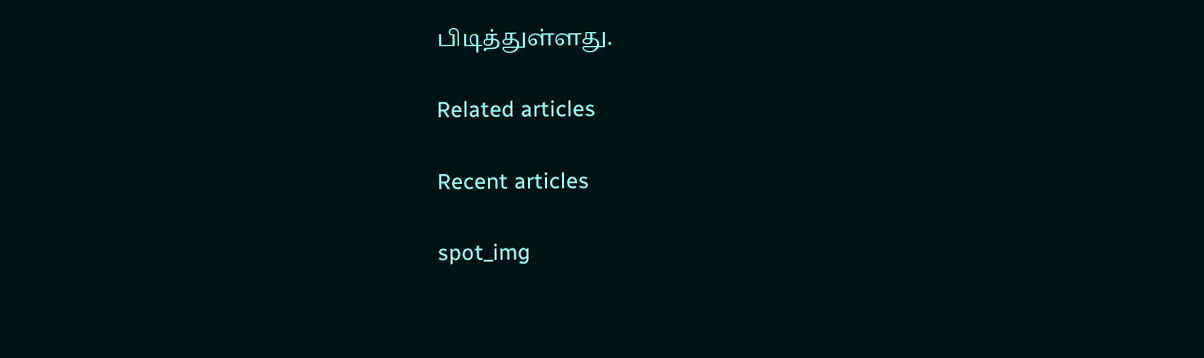பிடித்துள்ளது.

Related articles

Recent articles

spot_img